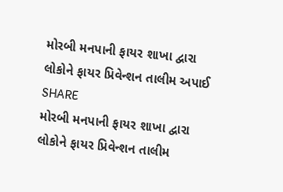મોરબી મનપાની ફાયર શાખા દ્વારા લોકોને ફાયર પ્રિવેન્શન તાલીમ અપાઈ
SHARE
મોરબી મનપાની ફાયર શાખા દ્વારા લોકોને ફાયર પ્રિવેન્શન તાલીમ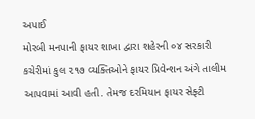અપાઈ
મોરબી મનપાની ફાયર શાખા દ્વારા શહેરની ૦૪ સરકારી કચેરીમાં કુલ ૨૧૭ વ્યક્તિઓને ફાયર પ્રિવેન્શન અંગે તાલીમ આપવામાં આવી હતી. તેમજ દરમિયાન ફાયર સેફ્ટી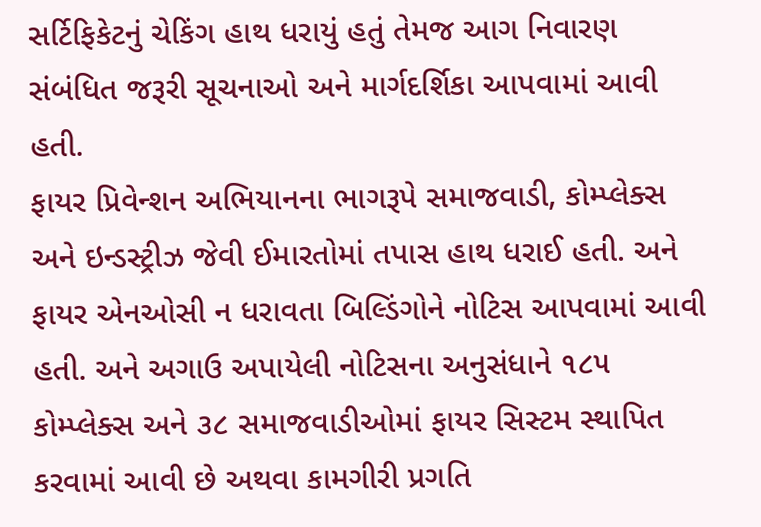સર્ટિફિકેટનું ચેકિંગ હાથ ધરાયું હતું તેમજ આગ નિવારણ સંબંધિત જરૂરી સૂચનાઓ અને માર્ગદર્શિકા આપવામાં આવી હતી.
ફાયર પ્રિવેન્શન અભિયાનના ભાગરૂપે સમાજવાડી, કોમ્પ્લેક્સ અને ઇન્ડસ્ટ્રીઝ જેવી ઈમારતોમાં તપાસ હાથ ધરાઈ હતી. અને ફાયર એનઓસી ન ધરાવતા બિલ્ડિંગોને નોટિસ આપવામાં આવી હતી. અને અગાઉ અપાયેલી નોટિસના અનુસંધાને ૧૮૫ કોમ્પ્લેક્સ અને ૩૮ સમાજવાડીઓમાં ફાયર સિસ્ટમ સ્થાપિત કરવામાં આવી છે અથવા કામગીરી પ્રગતિ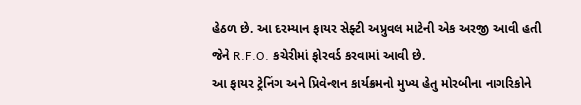હેઠળ છે. આ દરમ્યાન ફાયર સેફ્ટી અપ્રુવલ માટેની એક અરજી આવી હતી જેને R.F.O. કચેરીમાં ફોરવર્ડ કરવામાં આવી છે.
આ ફાયર ટ્રેનિંગ અને પ્રિવેન્શન કાર્યક્રમનો મુખ્ય હેતુ મોરબીના નાગરિકોને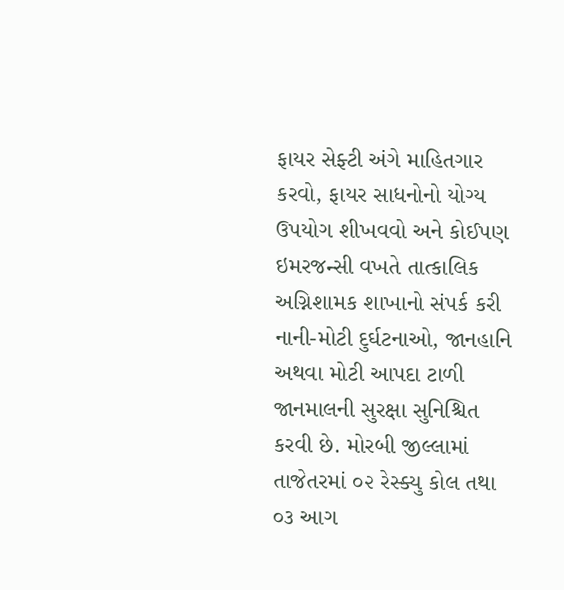ફાયર સેફ્ટી અંગે માહિતગાર કરવો, ફાયર સાધનોનો યોગ્ય ઉપયોગ શીખવવો અને કોઈપણ ઇમરજન્સી વખતે તાત્કાલિક અગ્નિશામક શાખાનો સંપર્ક કરી નાની-મોટી દુર્ઘટનાઓ, જાનહાનિ અથવા મોટી આપદા ટાળી જાનમાલની સુરક્ષા સુનિશ્ચિત કરવી છે. મોરબી જીલ્લામાં તાજેતરમાં ૦૨ રેસ્ક્યુ કોલ તથા ૦૩ આગ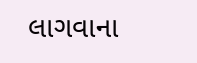લાગવાના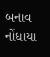બનાવ નોંધાયા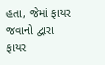હતા, જેમાં ફાયર જવાનો દ્વારા ફાયર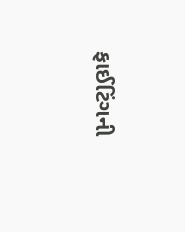ફાઈટિંગની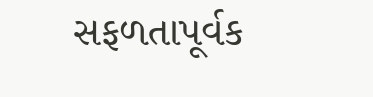સફળતાપૂર્વક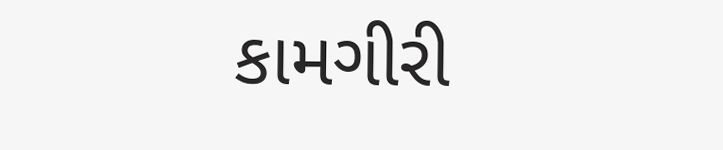કામગીરી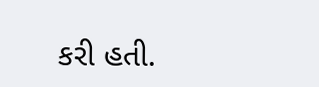કરી હતી.